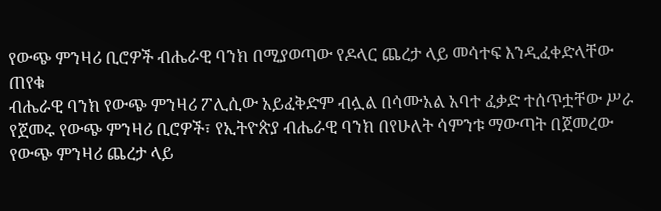የውጭ ምንዛሪ ቢሮዎች ብሔራዊ ባንክ በሚያወጣው የዶላር ጨረታ ላይ መሳተፍ እንዲፈቀድላቸው ጠየቁ
ብሔራዊ ባንክ የውጭ ምንዛሪ ፖሊሲው አይፈቅድም ብሏል በሳሙአል አባተ ፈቃድ ተሰጥቷቸው ሥራ የጀመሩ የውጭ ምንዛሪ ቢሮዎች፣ የኢትዮጵያ ብሔራዊ ባንክ በየሁለት ሳምንቱ ማውጣት በጀመረው የውጭ ምንዛሪ ጨረታ ላይ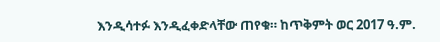እንዲሳተፉ እንዲፈቀድላቸው ጠየቁ። ከጥቅምት ወር 2017 ዓ.ም.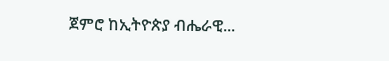ጀምሮ ከኢትዮጵያ ብሔራዊ...